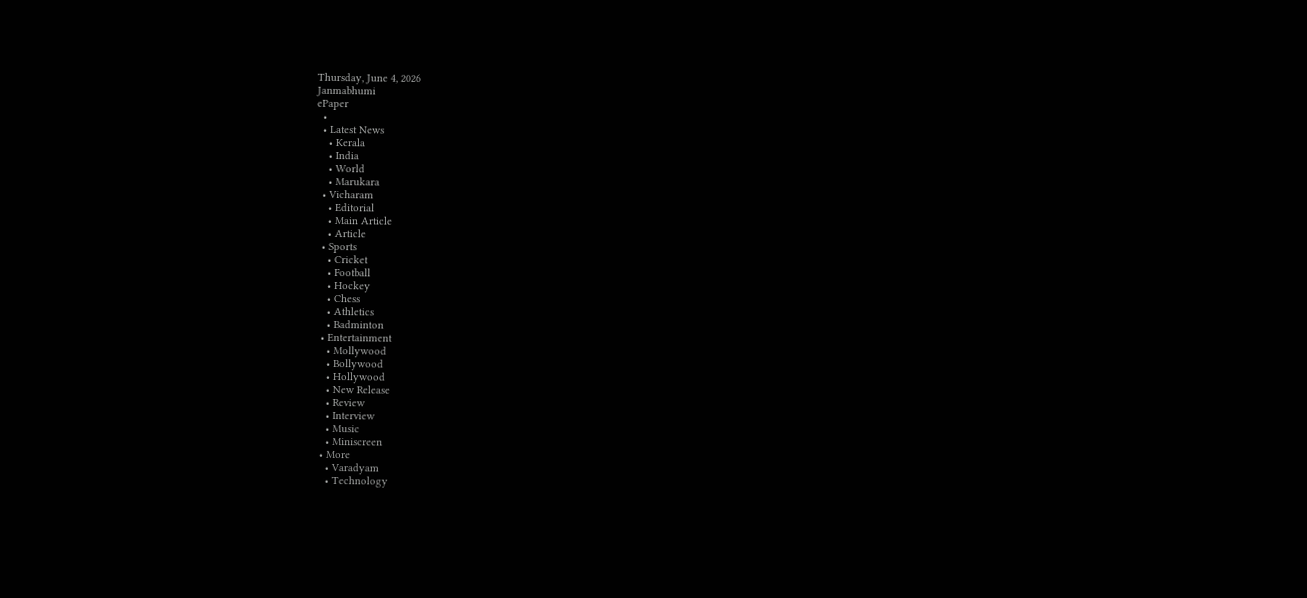Thursday, June 4, 2026
Janmabhumi
ePaper
  •
  • Latest News
    • Kerala
    • India
    • World
    • Marukara
  • Vicharam
    • Editorial
    • Main Article
    • Article
  • Sports
    • Cricket
    • Football
    • Hockey
    • Chess
    • Athletics
    • Badminton
  • Entertainment
    • Mollywood
    • Bollywood
    • Hollywood
    • New Release
    • Review
    • Interview
    • Music
    • Miniscreen
  • More
    • Varadyam
    • Technology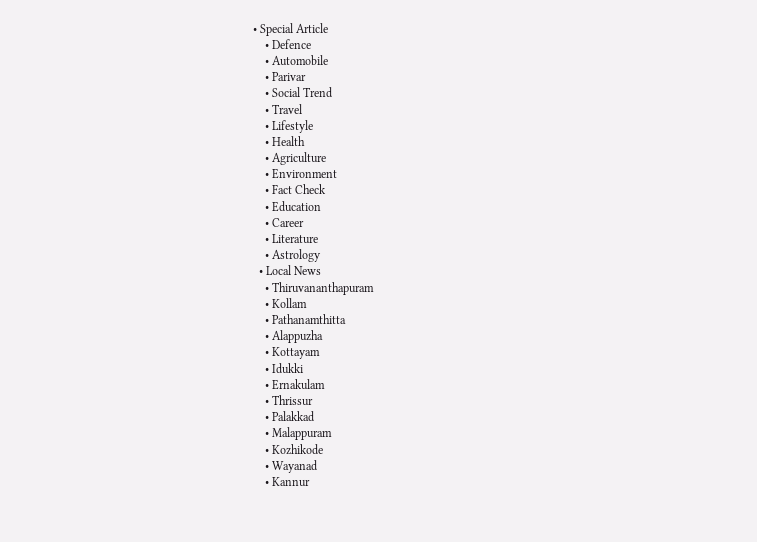• Special Article
    • Defence
    • Automobile
    • Parivar
    • Social Trend
    • Travel
    • Lifestyle
    • Health
    • Agriculture
    • Environment
    • Fact Check
    • Education
    • Career
    • Literature
    • Astrology
  • Local News
    • Thiruvananthapuram
    • Kollam
    • Pathanamthitta
    • Alappuzha
    • Kottayam
    • Idukki
    • Ernakulam
    • Thrissur
    • Palakkad
    • Malappuram
    • Kozhikode
    • Wayanad
    • Kannur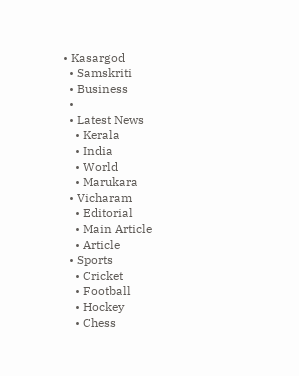• Kasargod
  • Samskriti
  • Business
  •
  • Latest News
    • Kerala
    • India
    • World
    • Marukara
  • Vicharam
    • Editorial
    • Main Article
    • Article
  • Sports
    • Cricket
    • Football
    • Hockey
    • Chess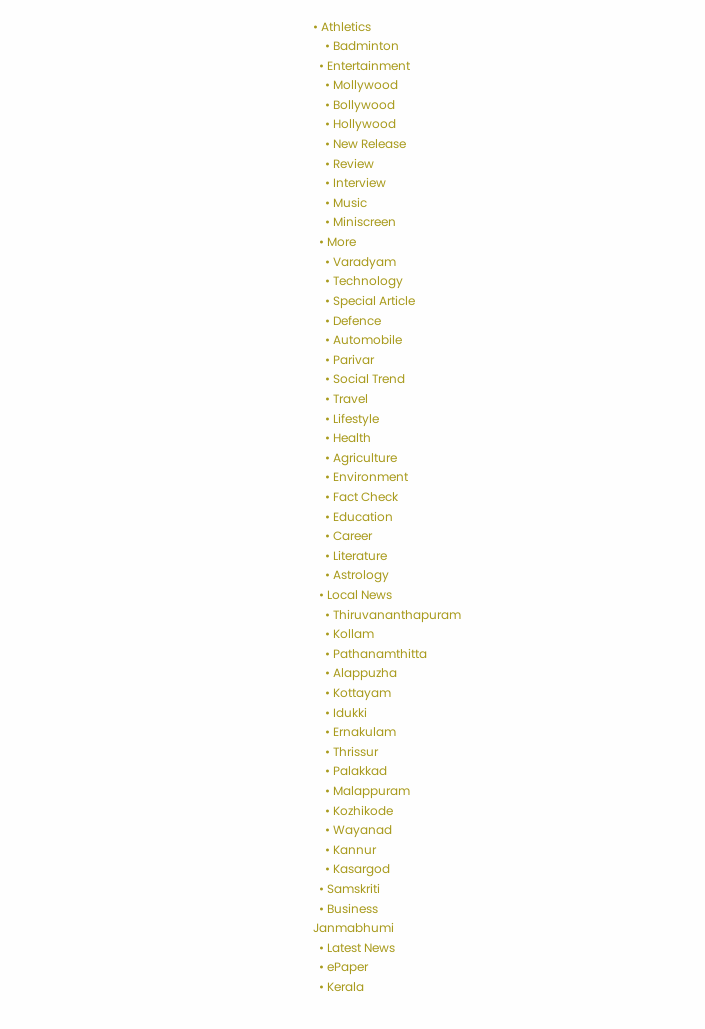• Athletics
    • Badminton
  • Entertainment
    • Mollywood
    • Bollywood
    • Hollywood
    • New Release
    • Review
    • Interview
    • Music
    • Miniscreen
  • More
    • Varadyam
    • Technology
    • Special Article
    • Defence
    • Automobile
    • Parivar
    • Social Trend
    • Travel
    • Lifestyle
    • Health
    • Agriculture
    • Environment
    • Fact Check
    • Education
    • Career
    • Literature
    • Astrology
  • Local News
    • Thiruvananthapuram
    • Kollam
    • Pathanamthitta
    • Alappuzha
    • Kottayam
    • Idukki
    • Ernakulam
    • Thrissur
    • Palakkad
    • Malappuram
    • Kozhikode
    • Wayanad
    • Kannur
    • Kasargod
  • Samskriti
  • Business
Janmabhumi
  • Latest News
  • ePaper
  • Kerala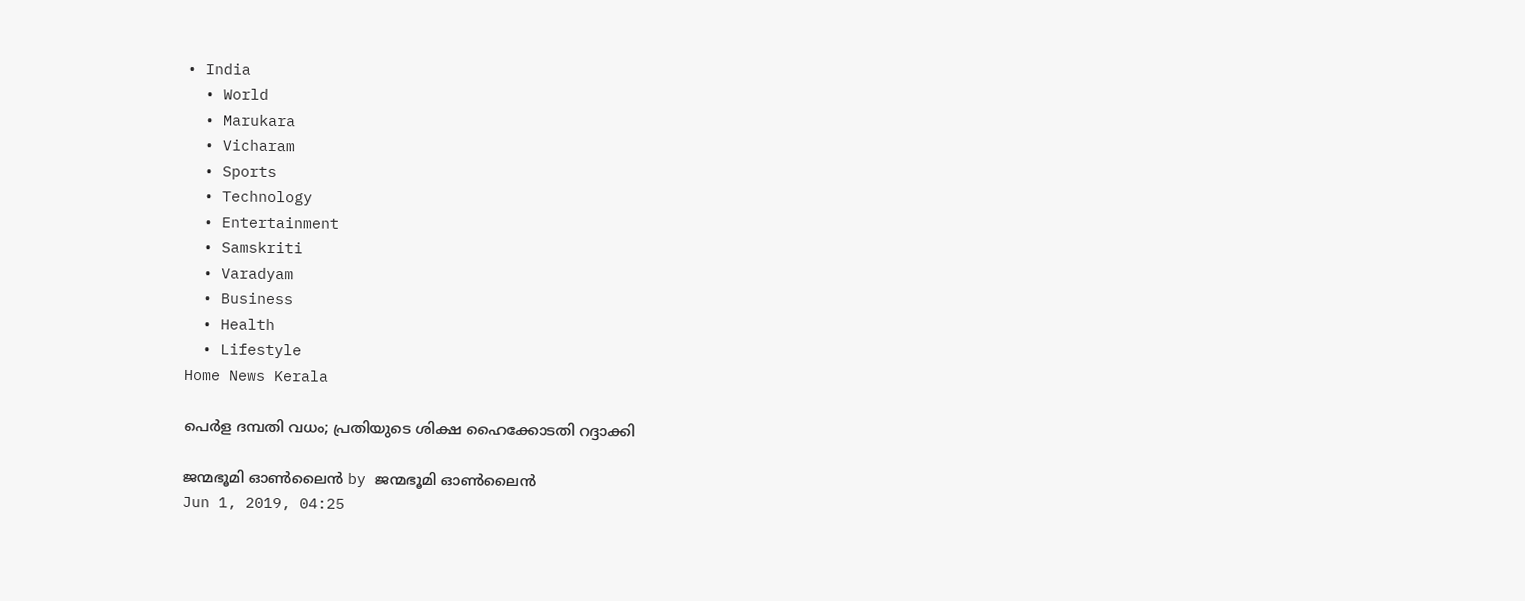• India
  • World
  • Marukara
  • Vicharam
  • Sports
  • Technology
  • Entertainment
  • Samskriti
  • Varadyam
  • Business
  • Health
  • Lifestyle
Home News Kerala

പെര്‍ള ദമ്പതി വധം; പ്രതിയുടെ ശിക്ഷ ഹൈക്കോടതി റദ്ദാക്കി

ജന്മഭൂമി ഓണ്‍ലൈന്‍ by ജന്മഭൂമി ഓണ്‍ലൈന്‍
Jun 1, 2019, 04:25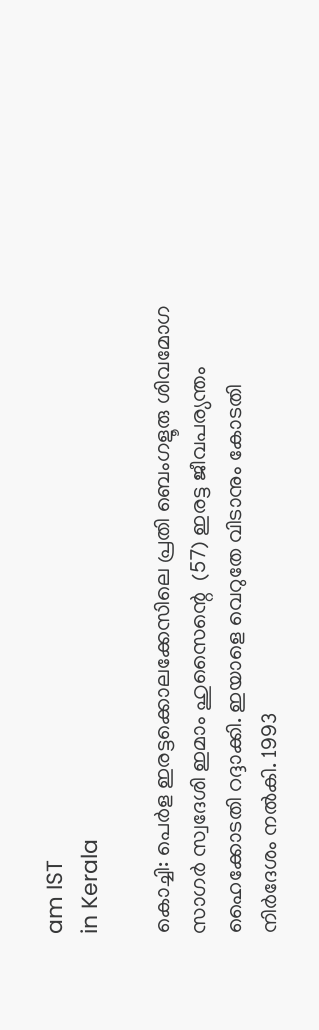am IST
in Kerala

കൊച്ചി: പെര്‍ള ഇരട്ടക്കൊലക്കേസിലെ പ്രതി ബെംഗളൂരു ശിവമോഗ സാഗര്‍ സ്വദേശി ഇമാം ഹുസൈന്റെ  (57) ഇരട്ട ജീവപര്യന്തം ഹൈക്കോടതി റദ്ദാക്കി. ഇയാളെ വെറുതേ വിടാനും കോടതി നിര്‍ദേശം നല്‍കി. 1993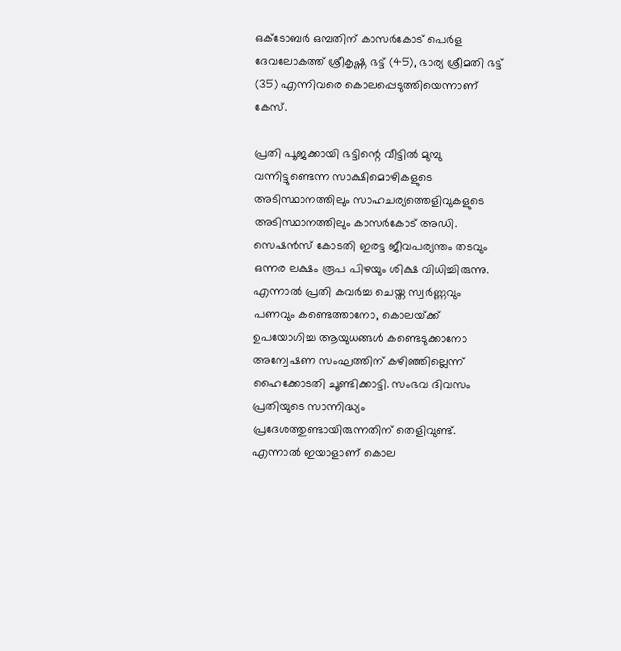ഒക്ടോബര്‍ ഒമ്പതിന് കാസര്‍കോട് പെര്‍ള ദേവലോകത്ത് ശ്രീകൃഷ്ണ ഭട്ട് (45), ഭാര്യ ശ്രീമതി ഭട്ട് (35) എന്നിവരെ കൊലപ്പെടുത്തിയെന്നാണ്  കേസ്.

പ്രതി പൂജക്കായി ഭട്ടിന്റെ വീട്ടില്‍ മുമ്പു വന്നിട്ടുണ്ടെന്ന സാക്ഷിമൊഴികളുടെ അടിസ്ഥാനത്തിലും സാഹചര്യത്തെളിവുകളുടെ അടിസ്ഥാനത്തിലും കാസര്‍കോട് അഡി. സെഷന്‍സ് കോടതി ഇരട്ട ജീവപര്യന്തം തടവും ഒന്നര ലക്ഷം രൂപ പിഴയും ശിക്ഷ വിധിച്ചിരുന്നു. എന്നാല്‍ പ്രതി കവര്‍ച്ച ചെയ്ത സ്വര്‍ണ്ണവും പണവും കണ്ടെത്താനോ, കൊലയ്‌ക്ക് ഉപയോഗിച്ച ആയുധങ്ങള്‍ കണ്ടെടുക്കാനോ അന്വേഷണ സംഘത്തിന് കഴിഞ്ഞില്ലെന്ന് ഹൈക്കോടതി ചൂണ്ടിക്കാട്ടി. സംഭവ ദിവസം പ്രതിയുടെ സാന്നിദ്ധ്യം  പ്രദേശത്തുണ്ടായിരുന്നതിന് തെളിവുണ്ട്. എന്നാല്‍ ഇയാളാണ് കൊല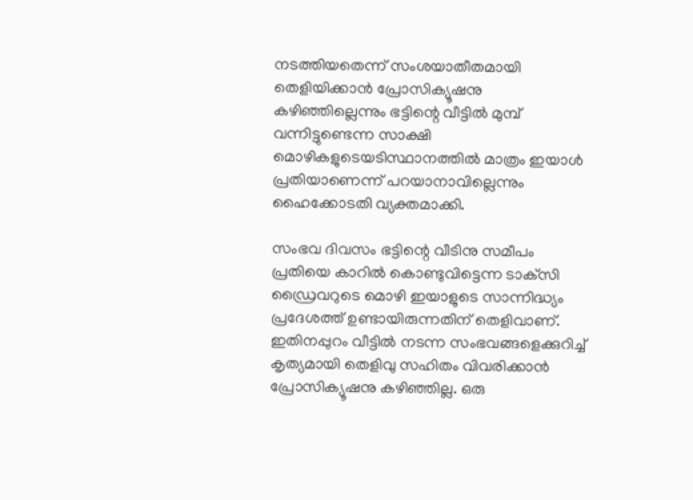നടത്തിയതെന്ന് സംശയാതീതമായി തെളിയിക്കാന്‍ പ്രോസിക്യൂഷനു കഴിഞ്ഞില്ലെന്നും ഭട്ടിന്റെ വീട്ടില്‍ മുമ്പ് വന്നിട്ടുണ്ടെന്ന സാക്ഷി മൊഴികളുടെയടിസ്ഥാനത്തില്‍ മാത്രം ഇയാള്‍ പ്രതിയാണെന്ന് പറയാനാവില്ലെന്നും ഹൈക്കോടതി വ്യക്തമാക്കി.

സംഭവ ദിവസം ഭട്ടിന്റെ വീടിനു സമീപം പ്രതിയെ കാറില്‍ കൊണ്ടുവിട്ടെന്ന ടാക്‌സി ഡ്രൈവറുടെ മൊഴി ഇയാളുടെ സാന്നിദ്ധ്യം പ്രദേശത്ത് ഉണ്ടായിരുന്നതിന് തെളിവാണ്. ഇതിനപ്പുറം വീട്ടില്‍ നടന്ന സംഭവങ്ങളെക്കുറിച്ച് കൃത്യമായി തെളിവു സഹിതം വിവരിക്കാന്‍ പ്രോസിക്യൂഷനു കഴിഞ്ഞില്ല. ഒരു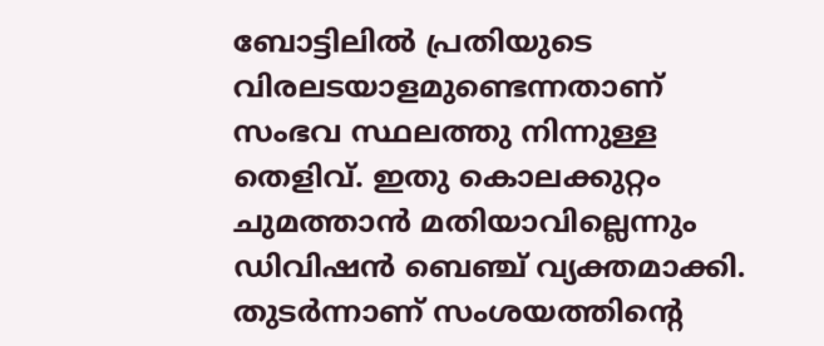ബോട്ടിലില്‍ പ്രതിയുടെ വിരലടയാളമുണ്ടെന്നതാണ് സംഭവ സ്ഥലത്തു നിന്നുള്ള തെളിവ്. ഇതു കൊലക്കുറ്റം ചുമത്താന്‍ മതിയാവില്ലെന്നും ഡിവിഷന്‍ ബെഞ്ച് വ്യക്തമാക്കി. തുടര്‍ന്നാണ് സംശയത്തിന്റെ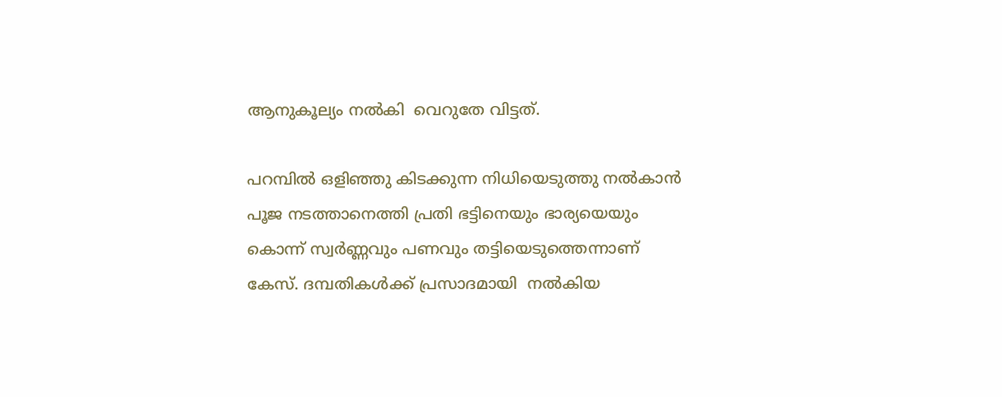ആനുകൂല്യം നല്‍കി  വെറുതേ വിട്ടത്.

പറമ്പില്‍ ഒളിഞ്ഞു കിടക്കുന്ന നിധിയെടുത്തു നല്‍കാന്‍ പൂജ നടത്താനെത്തി പ്രതി ഭട്ടിനെയും ഭാര്യയെയും കൊന്ന് സ്വര്‍ണ്ണവും പണവും തട്ടിയെടുത്തെന്നാണ് കേസ്. ദമ്പതികള്‍ക്ക് പ്രസാദമായി  നല്‍കിയ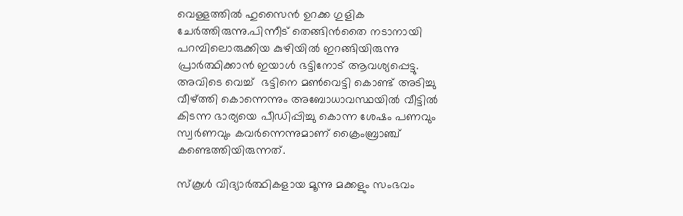വെള്ളത്തില്‍ ഹുസൈന്‍ ഉറക്ക ഗുളിക ചേര്‍ത്തിരുന്നു.പിന്നീട് തെങ്ങിന്‍തൈ നടാനായി പറമ്പിലൊരുക്കിയ കുഴിയില്‍ ഇറങ്ങിയിരുന്നു പ്രാര്‍ത്ഥിക്കാന്‍ ഇയാള്‍ ഭട്ടിനോട് ആവശ്യപ്പെട്ടു. അവിടെ വെച്ച്  ഭട്ടിനെ മണ്‍വെട്ടി കൊണ്ട് അടിച്ചു വീഴ്‌ത്തി കൊന്നെന്നും അബോധാവസ്ഥയില്‍ വീട്ടില്‍ കിടന്ന ഭാര്യയെ പീഡിപ്പിച്ചു കൊന്ന ശേഷം പണവും സ്വര്‍ണവും കവര്‍ന്നെന്നുമാണ് ക്രൈംബ്രാഞ്ച് കണ്ടെത്തിയിരുന്നത്.

സ്‌കൂള്‍ വിദ്യാര്‍ത്ഥികളായ മൂന്നു മക്കളും സംഭവം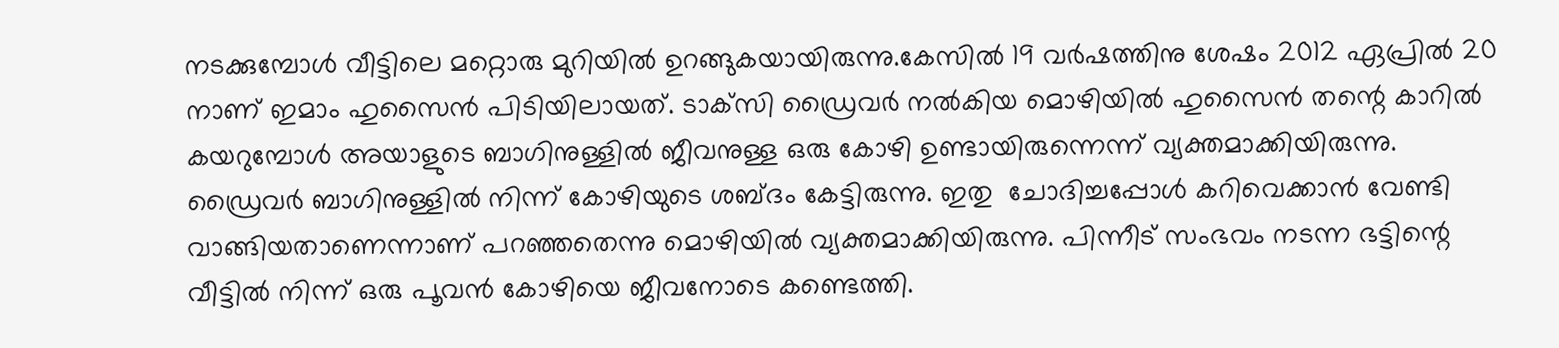നടക്കുമ്പോള്‍ വീട്ടിലെ മറ്റൊരു മുറിയില്‍ ഉറങ്ങുകയായിരുന്നു.കേസില്‍ 19 വര്‍ഷത്തിനു ശേഷം 2012 ഏപ്രില്‍ 20 നാണ് ഇമാം ഹുസൈന്‍ പിടിയിലായത്. ടാക്‌സി ഡ്രൈവര്‍ നല്‍കിയ മൊഴിയില്‍ ഹുസൈന്‍ തന്റെ കാറില്‍ കയറുമ്പോള്‍ അയാളുടെ ബാഗിനുള്ളില്‍ ജീവനുള്ള ഒരു കോഴി ഉണ്ടായിരുന്നെന്ന് വ്യക്തമാക്കിയിരുന്നു. ഡ്രൈവര്‍ ബാഗിനുള്ളില്‍ നിന്ന് കോഴിയുടെ ശബ്ദം കേട്ടിരുന്നു. ഇതു  ചോദിച്ചപ്പോള്‍ കറിവെക്കാന്‍ വേണ്ടി വാങ്ങിയതാണെന്നാണ് പറഞ്ഞതെന്നു മൊഴിയില്‍ വ്യക്തമാക്കിയിരുന്നു. പിന്നീട് സംഭവം നടന്ന ഭട്ടിന്റെ വീട്ടില്‍ നിന്ന് ഒരു പൂവന്‍ കോഴിയെ ജീവനോടെ കണ്ടെത്തി.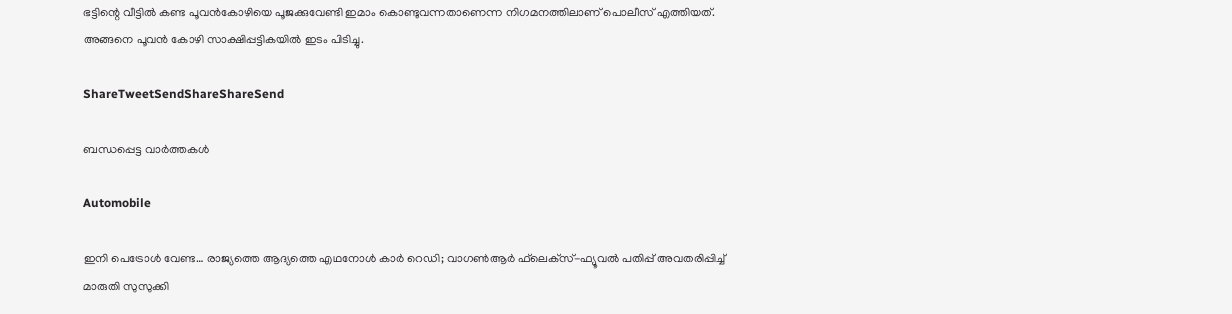ഭട്ടിന്റെ വീട്ടില്‍ കണ്ട പൂവന്‍കോഴിയെ പൂജക്കുവേണ്ടി ഇമാം കൊണ്ടുവന്നതാണെന്ന നിഗമനത്തിലാണ് പൊലീസ് എത്തിയത്. അങ്ങനെ പൂവന്‍ കോഴി സാക്ഷിപ്പട്ടികയില്‍ ഇടം പിടിച്ചു.

ShareTweetSendShareShareSend

ബന്ധപ്പെട്ട വാര്‍ത്തകള്‍

Automobile

ഇനി പെട്രോള്‍ വേണ്ട… രാജ്യത്തെ ആദ്യത്തെ എഥനോള്‍ കാര്‍ റെഡി; വാഗണ്‍ആര്‍ ഫ്‌ലെക്‌സ്-ഫ്യൂവല്‍ പതിപ്പ് അവതരിപ്പിച്ച് മാരുതി സുസുക്കി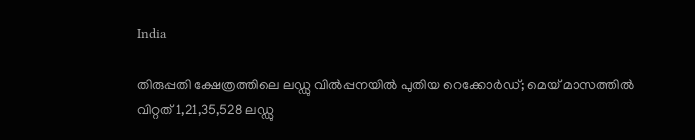India

തിരുപ്പതി ക്ഷേത്രത്തിലെ ലഡ്ഡു വില്‍പ്പനയില്‍ പുതിയ റെക്കോര്‍ഡ്; മെയ് മാസത്തില്‍ വിറ്റത് 1,21,35,528 ലഡ്ഡു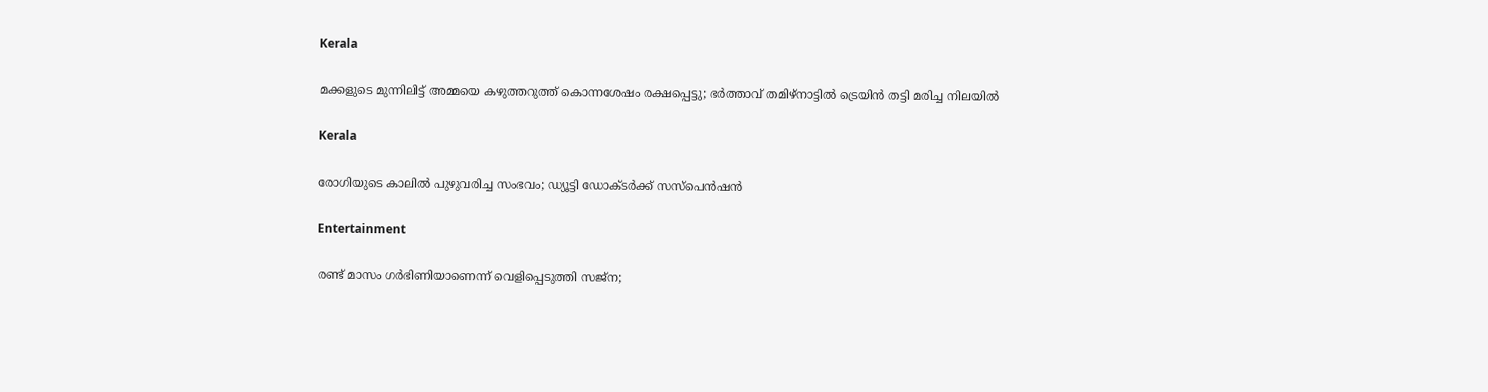Kerala

മക്കളുടെ മുന്നിലിട്ട് അമ്മയെ കഴുത്തറുത്ത് കൊന്നശേഷം രക്ഷപ്പെട്ടു; ഭര്‍ത്താവ് തമിഴ്‌നാട്ടില്‍ ട്രെയിന്‍ തട്ടി മരിച്ച നിലയില്‍

Kerala

രോഗിയുടെ കാലില്‍ പുഴുവരിച്ച സംഭവം; ഡ്യൂട്ടി ഡോക്ടര്‍ക്ക് സസ്‌പെന്‍ഷന്‍

Entertainment

രണ്ട് മാസം ഗര്‍ഭിണിയാണെന്ന് വെളിപ്പെടുത്തി സജ്‌ന;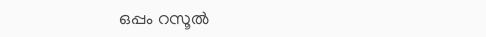ഒപ്പം റസൂല്‍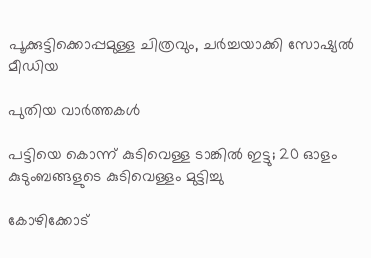പൂക്കുട്ടിക്കൊപ്പമുള്ള ചിത്രവും, ചര്‍ച്ചയാക്കി സോഷ്യല്‍ മീഡിയ

പുതിയ വാര്‍ത്തകള്‍

പട്ടിയെ കൊന്ന് കുടിവെള്ള ടാങ്കിൽ ഇട്ടു; 20 ഓളം കുടുംബങ്ങളുടെ കുടിവെള്ളം മുട്ടിച്ചു

കോഴിക്കോട്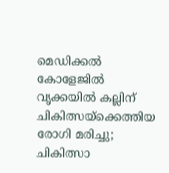മെഡിക്കൽ കോളേജിൽ വൃക്കയിൽ കല്ലിന് ചികിത്സയ്‌ക്കെത്തിയ രോഗി മരിച്ചു; ചികിത്സാ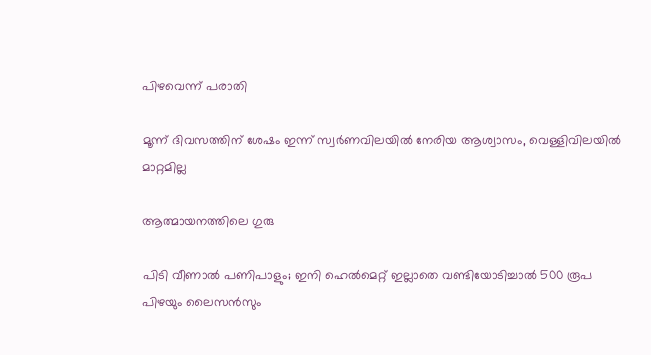പിഴവെന്ന് പരാതി

മൂന്ന് ദിവസത്തിന് ശേഷം ഇന്ന് സ്വര്‍ണവിലയില്‍ നേരിയ ആശ്വാസം, വെള്ളിവിലയില്‍ മാറ്റമില്ല

ആത്മായനത്തിലെ ഗുരു

പിടി വീണാല്‍ പണിപാളും; ഇനി ഹെല്‍മെറ്റ് ഇല്ലാതെ വണ്ടിയോടിച്ചാല്‍ 500 രൂപ പിഴയും ലൈസന്‍സും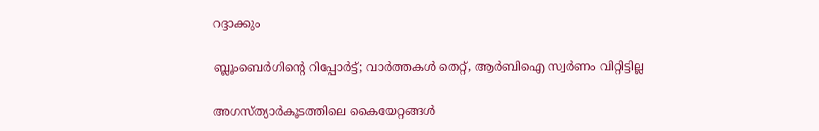റദ്ദാക്കും

ബ്ലൂംബെര്‍ഗിന്റെ റിപ്പോര്‍ട്ട്; വാര്‍ത്തകള്‍ തെറ്റ്, ആര്‍ബിഐ സ്വര്‍ണം വിറ്റിട്ടില്ല

അഗസ്ത്യാര്‍കൂടത്തിലെ കൈയേറ്റങ്ങള്‍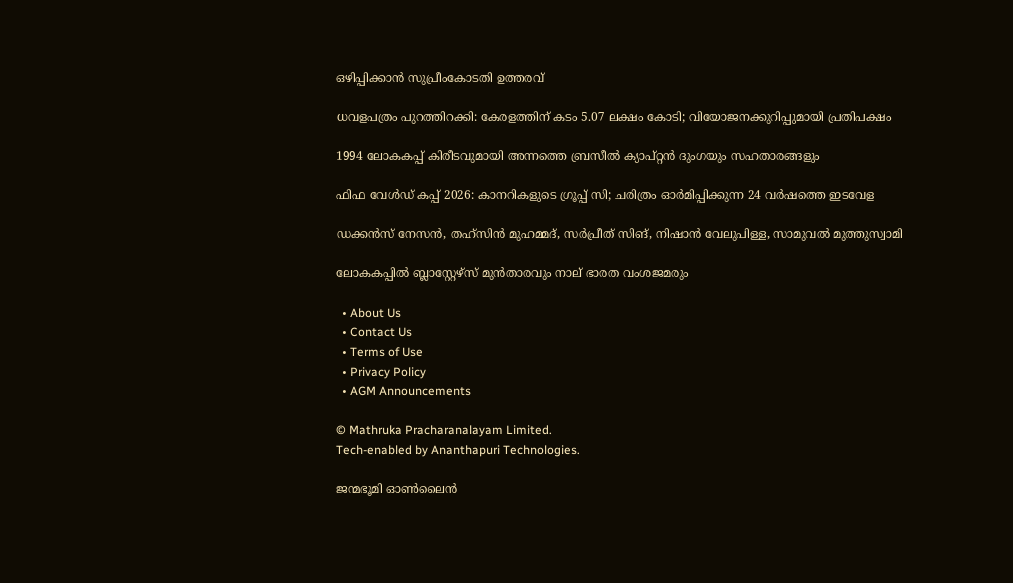ഒഴിപ്പിക്കാന്‍ സുപ്രീംകോടതി ഉത്തരവ്

ധവളപത്രം പുറത്തിറക്കി: കേരളത്തിന് കടം 5.07 ലക്ഷം കോടി; വിയോജനക്കുറിപ്പുമായി പ്രതിപക്ഷം

1994 ലോകകപ്പ് കിരീടവുമായി അന്നത്തെ ബ്രസീല്‍ ക്യാപ്റ്റന്‍ ദുംഗയും സഹതാരങ്ങളും

ഫിഫ വേള്‍ഡ് കപ്പ് 2026: കാനറികളുടെ ഗ്രൂപ്പ് സി; ചരിത്രം ഓര്‍മിപ്പിക്കുന്ന 24 വര്‍ഷത്തെ ഇടവേള

ഡക്കന്‍സ് നേസന്‍, തഹ്‌സിന്‍ മുഹമ്മദ്, സര്‍പ്രീത് സിങ്, നിഷാന്‍ വേലുപിള്ള, സാമുവല്‍ മുത്തുസ്വാമി

ലോകകപ്പില്‍ ബ്ലാസ്റ്റേഴ്‌സ് മുന്‍താരവും നാല് ഭാരത വംശജമരും

  • About Us
  • Contact Us
  • Terms of Use
  • Privacy Policy
  • AGM Announcements

© Mathruka Pracharanalayam Limited.
Tech-enabled by Ananthapuri Technologies.

ജന്മഭൂമി ഓണ്‍ലൈന്‍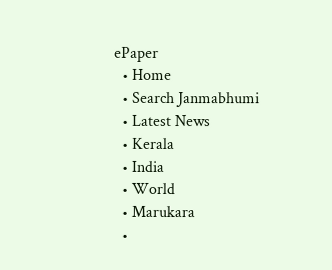ePaper
  • Home
  • Search Janmabhumi
  • Latest News
  • Kerala
  • India
  • World
  • Marukara
  •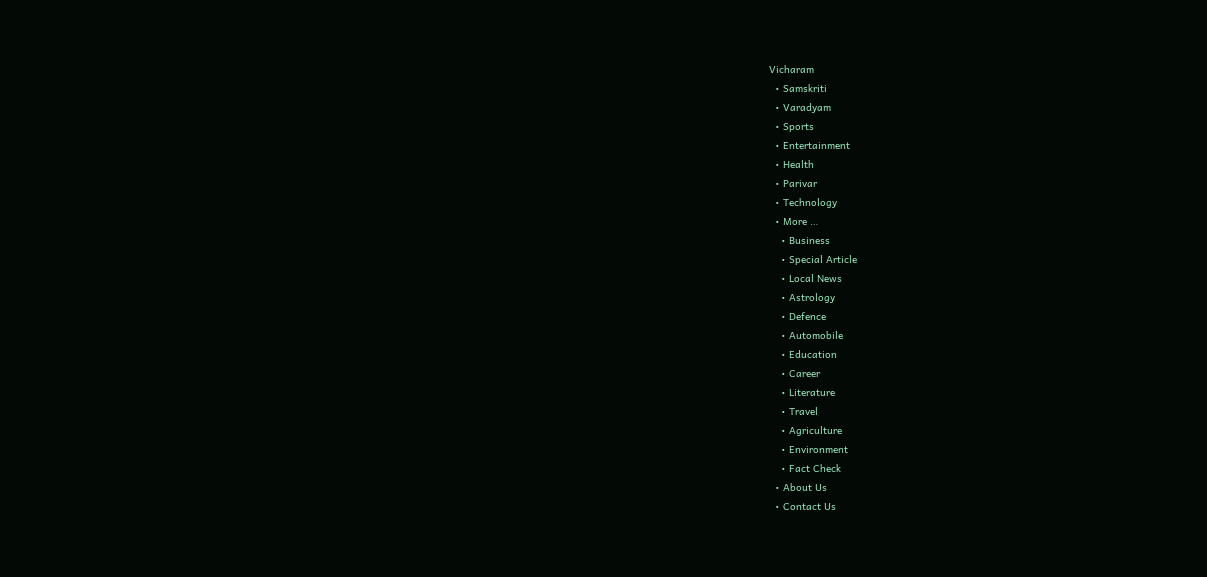Vicharam
  • Samskriti
  • Varadyam
  • Sports
  • Entertainment
  • Health
  • Parivar
  • Technology
  • More …
    • Business
    • Special Article
    • Local News
    • Astrology
    • Defence
    • Automobile
    • Education
    • Career
    • Literature
    • Travel
    • Agriculture
    • Environment
    • Fact Check
  • About Us
  • Contact Us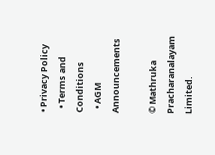• Privacy Policy
  • Terms and Conditions
  • AGM Announcements

© Mathruka Pracharanalayam Limited.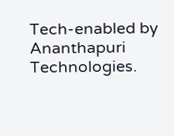Tech-enabled by Ananthapuri Technologies.